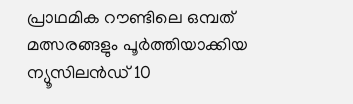പ്രാഥമിക റൗണ്ടിലെ ഒമ്പത് മത്സരങ്ങളും പൂര്‍ത്തിയാക്കിയ ന്യൂസിലന്‍ഡ് 10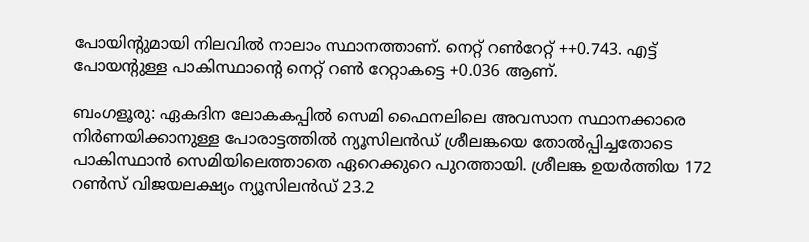പോയിന്‍റുമായി നിലവില്‍ നാലാം സ്ഥാനത്താണ്. നെറ്റ് റണ്‍റേറ്റ് ++0.743. എട്ട് പോയന്‍റുള്ള പാകിസ്ഥാന്‍റെ നെറ്റ് റണ്‍ റേറ്റാകട്ടെ +0.036 ആണ്.

ബംഗളൂരു: ഏകദിന ലോകകപ്പില്‍ സെമി ഫൈനലിലെ അവസാന സ്ഥാനക്കാരെ നിര്‍ണയിക്കാനുള്ള പോരാട്ടത്തില്‍ ന്യൂസിലന്‍ഡ് ശ്രീലങ്കയെ തോല്‍പ്പിച്ചതോടെ പാകിസ്ഥാന്‍ സെമിയിലെത്താതെ ഏറെക്കുറെ പുറത്തായി. ശ്രീലങ്ക ഉയര്‍ത്തിയ 172 റണ്‍സ് വിജയലക്ഷ്യം ന്യൂസിലന്‍ഡ് 23.2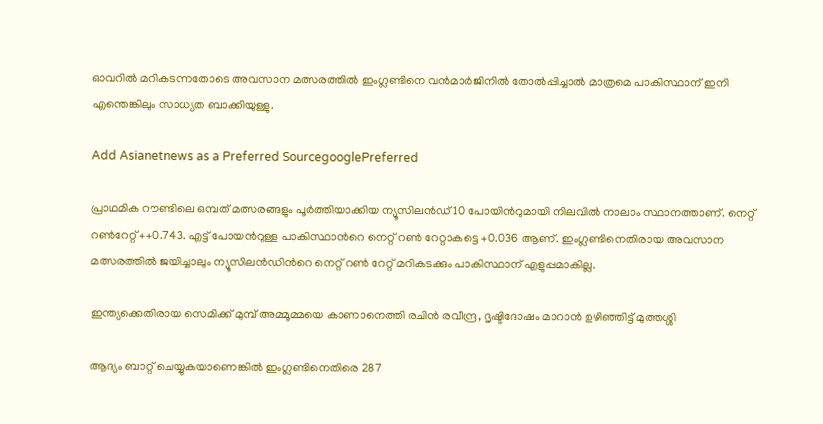ഓവറില്‍ മറികടന്നതോടെ അവസാന മത്സരത്തില്‍ ഇംഗ്ലണ്ടിനെ വന്‍മാര്‍ജിനില്‍ തോല്‍പ്പിച്ചാല്‍ മാത്രമെ പാകിസ്ഥാന് ഇനി എന്തെങ്കിലും സാധ്യത ബാക്കിയുള്ളു.

Add Asianetnews as a Preferred SourcegooglePreferred

പ്രാഥമിക റൗണ്ടിലെ ഒമ്പത് മത്സരങ്ങളും പൂര്‍ത്തിയാക്കിയ ന്യൂസിലന്‍ഡ് 10 പോയിന്‍റുമായി നിലവില്‍ നാലാം സ്ഥാനത്താണ്. നെറ്റ് റണ്‍റേറ്റ് ++0.743. എട്ട് പോയന്‍റുള്ള പാകിസ്ഥാന്‍റെ നെറ്റ് റണ്‍ റേറ്റാകട്ടെ +0.036 ആണ്. ഇംഗ്ലണ്ടിനെതിരായ അവസാന മത്സരത്തില്‍ ജയിച്ചാലും ന്യൂസിലന്‍ഡിന്‍റെ നെറ്റ് റണ്‍ റേറ്റ് മറികടക്കും പാകിസ്ഥാന് എളുപ്പമാകില്ല.

ഇന്ത്യക്കെതിരായ സെമിക്ക് മുമ്പ് അമ്മൂമ്മയെ കാണാനെത്തി രചിൻ രവീന്ദ്ര, ദൃഷ്ടിദോഷം മാറാൻ ഉഴിഞ്ഞിട്ട് മുത്തശ്ശി

ആദ്യം ബാറ്റ് ചെയ്യുകയാണെങ്കില്‍ ഇംഗ്ലണ്ടിനെതിരെ 287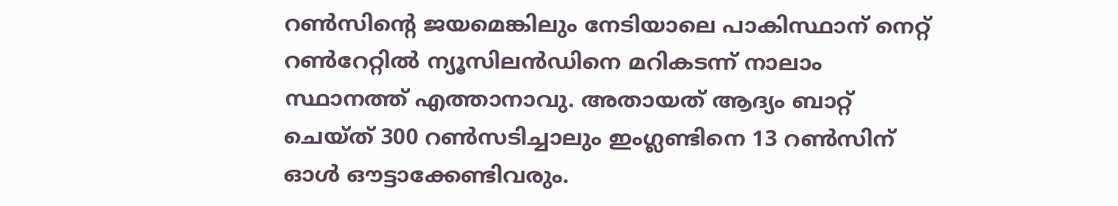റണ്‍സിന്‍റെ ജയമെങ്കിലും നേടിയാലെ പാകിസ്ഥാന് നെറ്റ് റണ്‍റേറ്റില്‍ ന്യൂസിലന്‍ഡിനെ മറികടന്ന് നാലാം സ്ഥാനത്ത് എത്താനാവു. അതായത് ആദ്യം ബാറ്റ് ചെയ്ത് 300 റണ്‍സടിച്ചാലും ഇംഗ്ലണ്ടിനെ 13 റണ്‍സിന് ഓള്‍ ഔട്ടാക്കേണ്ടിവരും.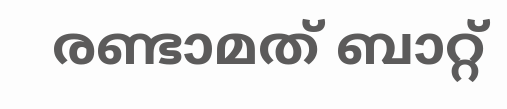രണ്ടാമത് ബാറ്റ്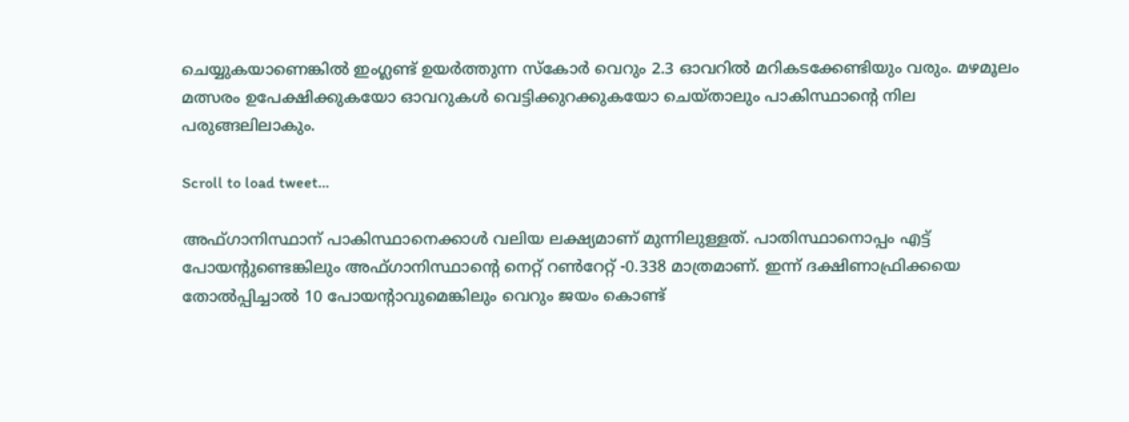ചെയ്യുകയാണെങ്കില്‍ ഇംഗ്ലണ്ട് ഉയര്‍ത്തുന്ന സ്കോര്‍ വെറും 2.3 ഓവറില്‍ മറികടക്കേണ്ടിയും വരും. മഴമൂലം മത്സരം ഉപേക്ഷിക്കുകയോ ഓവറുകള്‍ വെട്ടിക്കുറക്കുകയോ ചെയ്താലും പാകിസ്ഥാന്‍റെ നില പരുങ്ങലിലാകും.

Scroll to load tweet…

അഫ്ഗാനിസ്ഥാന് പാകിസ്ഥാനെക്കാള്‍ വലിയ ലക്ഷ്യമാണ് മുന്നിലുള്ളത്. പാതിസ്ഥാനൊപ്പം എട്ട് പോയന്‍റുണ്ടെങ്കിലും അഫ്ഗാനിസ്ഥാന്‍റെ നെറ്റ് റണ്‍റേറ്റ് -0.338 മാത്രമാണ്. ഇന്ന് ദക്ഷിണാഫ്രിക്കയെ തോല്‍പ്പിച്ചാല്‍ 10 പോയന്‍റാവുമെങ്കിലും വെറും ജയം കൊണ്ട്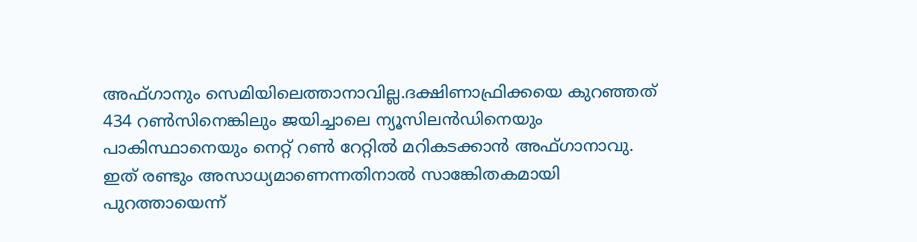അഫ്ഗാനും സെമിയിലെത്താനാവില്ല.ദക്ഷിണാഫ്രിക്കയെ കുറഞ്ഞത് 434 റണ്‍സിനെങ്കിലും ജയിച്ചാലെ ന്യൂസിലന്‍ഡിനെയും പാകിസ്ഥാനെയും നെറ്റ് റണ്‍ റേറ്റില്‍ മറികടക്കാന്‍ അഫ്ഗാനാവു. ഇത് രണ്ടും അസാധ്യമാണെന്നതിനാല്‍ സാങ്കേിതകമായി പുറത്തായെന്ന്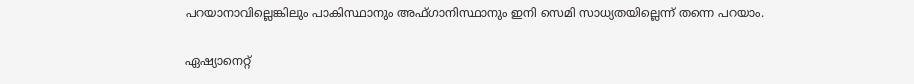പറയാനാവില്ലെങ്കിലും പാകിസ്ഥാനും അഫ്ഗാനിസ്ഥാനും ഇനി സെമി സാധ്യതയില്ലെന്ന് തന്നെ പറയാം.

ഏഷ്യാനെറ്റ്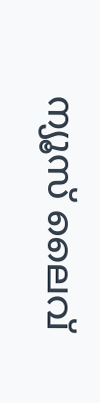ന്യൂസ് ലൈവ്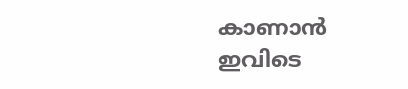കാണാന്‍ ഇവിടെ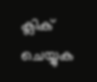ക്ലിക് ചെയ്യുക